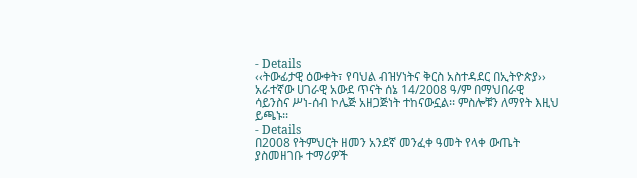- Details
‹‹ትውፊታዊ ዕውቀት፣ የባህል ብዝሃነትና ቅርስ አስተዳደር በኢትዮጵያ›› አራተኛው ሀገራዊ አውደ ጥናት ሰኔ 14/2008 ዓ/ም በማህበራዊ ሳይንስና ሥነ-ሰብ ኮሌጅ አዘጋጅነት ተከናውኗል፡፡ ምስሎቹን ለማየት እዚህ ይጫኑ፡፡
- Details
በ2008 የትምህርት ዘመን አንደኛ መንፈቀ ዓመት የላቀ ውጤት ያስመዘገቡ ተማሪዎች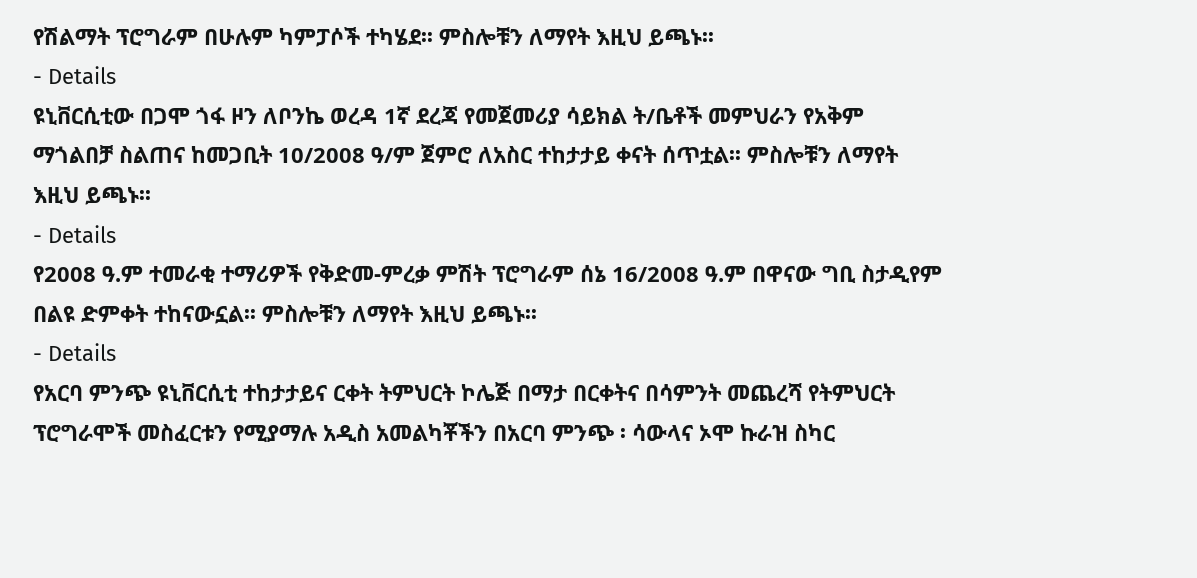የሽልማት ፕሮግራም በሁሉም ካምፓሶች ተካሄደ፡፡ ምስሎቹን ለማየት እዚህ ይጫኑ፡፡
- Details
ዩኒቨርሲቲው በጋሞ ጎፋ ዞን ለቦንኬ ወረዳ 1ኛ ደረጃ የመጀመሪያ ሳይክል ት/ቤቶች መምህራን የአቅም ማጎልበቻ ስልጠና ከመጋቢት 10/2008 ዓ/ም ጀምሮ ለአስር ተከታታይ ቀናት ሰጥቷል፡፡ ምስሎቹን ለማየት እዚህ ይጫኑ፡፡
- Details
የ2008 ዓ.ም ተመራቂ ተማሪዎች የቅድመ-ምረቃ ምሽት ፕሮግራም ሰኔ 16/2008 ዓ.ም በዋናው ግቢ ስታዲየም በልዩ ድምቀት ተከናውኗል፡፡ ምስሎቹን ለማየት እዚህ ይጫኑ፡፡
- Details
የአርባ ምንጭ ዩኒቨርሲቲ ተከታታይና ርቀት ትምህርት ኮሌጅ በማታ በርቀትና በሳምንት መጨረሻ የትምህርት ፕሮግራሞች መስፈርቱን የሚያማሉ አዲስ አመልካቾችን በአርባ ምንጭ ፡ ሳውላና ኦሞ ኩራዝ ስካር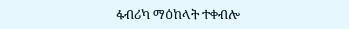ፋብሪካ ማዕከላት ተቀብሎ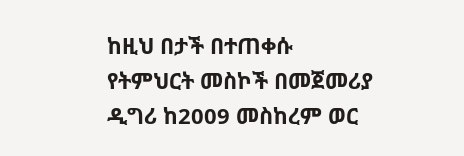ከዚህ በታች በተጠቀሱ የትምህርት መስኮች በመጀመሪያ ዲግሪ ከ2009 መስከረም ወር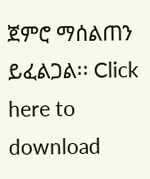ጀምሮ ማሰልጠን ይፈልጋል፡፡ Click here to download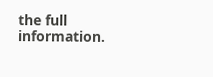the full information.